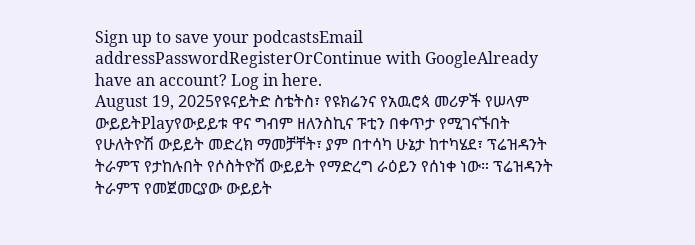Sign up to save your podcastsEmail addressPasswordRegisterOrContinue with GoogleAlready have an account? Log in here.
August 19, 2025የዩናይትድ ስቴትስ፣ የዩክሬንና የአዉሮጳ መሪዎች የሠላም ውይይትPlayየውይይቱ ዋና ግብም ዘለንስኪና ፑቲን በቀጥታ የሚገናኙበት የሁለትዮሽ ውይይት መድረክ ማመቻቸት፣ ያም በተሳካ ሁኔታ ከተካሄደ፣ ፕሬዝዳንት ትራምፕ የታከሉበት የሶስትዮሽ ውይይት የማድረግ ራዕይን የሰነቀ ነው። ፕሬዝዳንት ትራምፕ የመጀመርያው ውይይት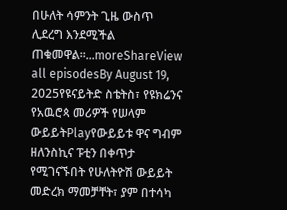በሁለት ሳምንት ጊዜ ውስጥ ሊደረግ እንደሚችል ጠቁመዋል።...moreShareView all episodesBy August 19, 2025የዩናይትድ ስቴትስ፣ የዩክሬንና የአዉሮጳ መሪዎች የሠላም ውይይትPlayየውይይቱ ዋና ግብም ዘለንስኪና ፑቲን በቀጥታ የሚገናኙበት የሁለትዮሽ ውይይት መድረክ ማመቻቸት፣ ያም በተሳካ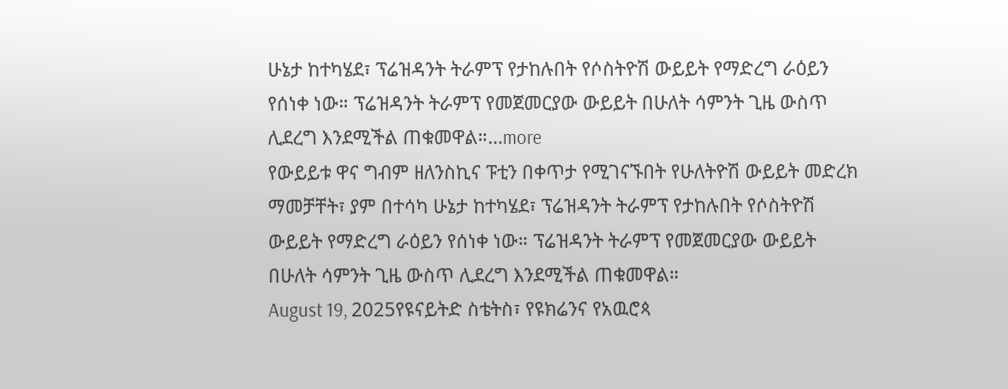ሁኔታ ከተካሄደ፣ ፕሬዝዳንት ትራምፕ የታከሉበት የሶስትዮሽ ውይይት የማድረግ ራዕይን የሰነቀ ነው። ፕሬዝዳንት ትራምፕ የመጀመርያው ውይይት በሁለት ሳምንት ጊዜ ውስጥ ሊደረግ እንደሚችል ጠቁመዋል።...more
የውይይቱ ዋና ግብም ዘለንስኪና ፑቲን በቀጥታ የሚገናኙበት የሁለትዮሽ ውይይት መድረክ ማመቻቸት፣ ያም በተሳካ ሁኔታ ከተካሄደ፣ ፕሬዝዳንት ትራምፕ የታከሉበት የሶስትዮሽ ውይይት የማድረግ ራዕይን የሰነቀ ነው። ፕሬዝዳንት ትራምፕ የመጀመርያው ውይይት በሁለት ሳምንት ጊዜ ውስጥ ሊደረግ እንደሚችል ጠቁመዋል።
August 19, 2025የዩናይትድ ስቴትስ፣ የዩክሬንና የአዉሮጳ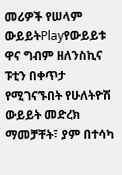መሪዎች የሠላም ውይይትPlayየውይይቱ ዋና ግብም ዘለንስኪና ፑቲን በቀጥታ የሚገናኙበት የሁለትዮሽ ውይይት መድረክ ማመቻቸት፣ ያም በተሳካ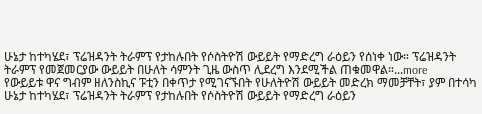ሁኔታ ከተካሄደ፣ ፕሬዝዳንት ትራምፕ የታከሉበት የሶስትዮሽ ውይይት የማድረግ ራዕይን የሰነቀ ነው። ፕሬዝዳንት ትራምፕ የመጀመርያው ውይይት በሁለት ሳምንት ጊዜ ውስጥ ሊደረግ እንደሚችል ጠቁመዋል።...more
የውይይቱ ዋና ግብም ዘለንስኪና ፑቲን በቀጥታ የሚገናኙበት የሁለትዮሽ ውይይት መድረክ ማመቻቸት፣ ያም በተሳካ ሁኔታ ከተካሄደ፣ ፕሬዝዳንት ትራምፕ የታከሉበት የሶስትዮሽ ውይይት የማድረግ ራዕይን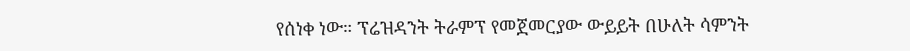የሰነቀ ነው። ፕሬዝዳንት ትራምፕ የመጀመርያው ውይይት በሁለት ሳምንት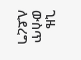ጊዜ ውስጥ ሊደረግ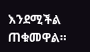እንደሚችል ጠቁመዋል።